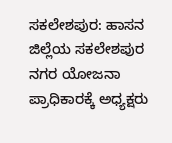ಸಕಲೇಶಪುರ: ಹಾಸನ ಜಿಲ್ಲೆಯ ಸಕಲೇಶಪುರ ನಗರ ಯೋಜನಾ ಪ್ರಾಧಿಕಾರಕ್ಕೆ ಅಧ್ಯಕ್ಷರು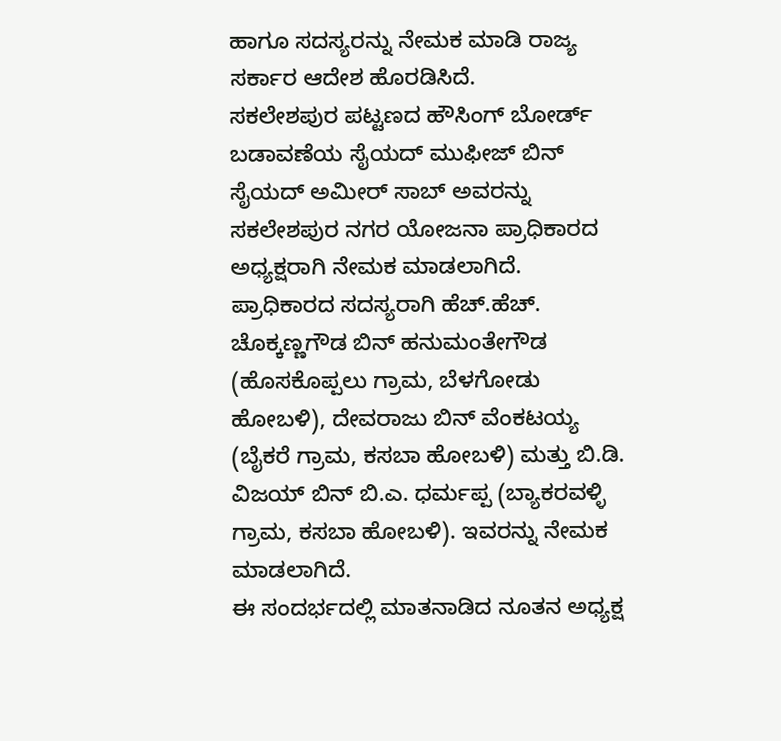ಹಾಗೂ ಸದಸ್ಯರನ್ನು ನೇಮಕ ಮಾಡಿ ರಾಜ್ಯ ಸರ್ಕಾರ ಆದೇಶ ಹೊರಡಿಸಿದೆ.
ಸಕಲೇಶಪುರ ಪಟ್ಟಣದ ಹೌಸಿಂಗ್ ಬೋರ್ಡ್ ಬಡಾವಣೆಯ ಸೈಯದ್ ಮುಫೀಜ್ ಬಿನ್ ಸೈಯದ್ ಅಮೀರ್ ಸಾಬ್ ಅವರನ್ನು ಸಕಲೇಶಪುರ ನಗರ ಯೋಜನಾ ಪ್ರಾಧಿಕಾರದ ಅಧ್ಯಕ್ಷರಾಗಿ ನೇಮಕ ಮಾಡಲಾಗಿದೆ.
ಪ್ರಾಧಿಕಾರದ ಸದಸ್ಯರಾಗಿ ಹೆಚ್.ಹೆಚ್. ಚೊಕ್ಕಣ್ಣಗೌಡ ಬಿನ್ ಹನುಮಂತೇಗೌಡ (ಹೊಸಕೊಪ್ಪಲು ಗ್ರಾಮ, ಬೆಳಗೋಡು ಹೋಬಳಿ), ದೇವರಾಜು ಬಿನ್ ವೆಂಕಟಯ್ಯ (ಬೈಕರೆ ಗ್ರಾಮ, ಕಸಬಾ ಹೋಬಳಿ) ಮತ್ತು ಬಿ.ಡಿ. ವಿಜಯ್ ಬಿನ್ ಬಿ.ಎ. ಧರ್ಮಪ್ಪ (ಬ್ಯಾಕರವಳ್ಳಿ ಗ್ರಾಮ, ಕಸಬಾ ಹೋಬಳಿ). ಇವರನ್ನು ನೇಮಕ ಮಾಡಲಾಗಿದೆ.
ಈ ಸಂದರ್ಭದಲ್ಲಿ ಮಾತನಾಡಿದ ನೂತನ ಅಧ್ಯಕ್ಷ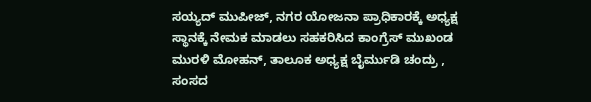ಸಯ್ಯದ್ ಮುಪೀಜ್, ನಗರ ಯೋಜನಾ ಪ್ರಾಧಿಕಾರಕ್ಕೆ ಅಧ್ಯಕ್ಷ ಸ್ಥಾನಕ್ಕೆ ನೇಮಕ ಮಾಡಲು ಸಹಕರಿಸಿದ ಕಾಂಗ್ರೆಸ್ ಮುಖಂಡ ಮುರಳಿ ಮೋಹನ್, ತಾಲೂಕ ಅಧ್ಯಕ್ಷ ಬೈರ್ಮುಡಿ ಚಂದ್ರು , ಸಂಸದ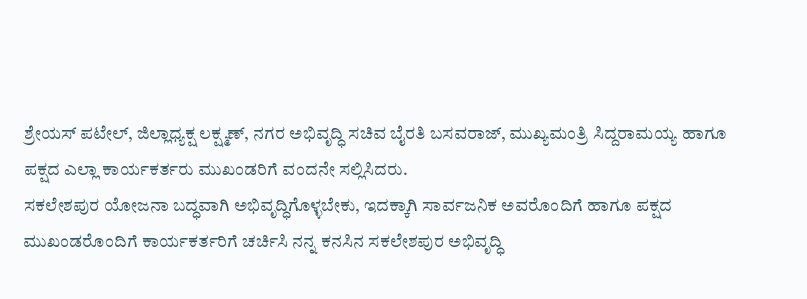ಶ್ರೇಯಸ್ ಪಟೇಲ್, ಜಿಲ್ಲಾಧ್ಯಕ್ಷ ಲಕ್ಷ್ಮಣ್, ನಗರ ಅಭಿವೃದ್ಧಿ ಸಚಿವ ಬೈರತಿ ಬಸವರಾಜ್, ಮುಖ್ಯಮಂತ್ರಿ ಸಿದ್ದರಾಮಯ್ಯ ಹಾಗೂ ಪಕ್ಷದ ಎಲ್ಲಾ ಕಾರ್ಯಕರ್ತರು ಮುಖಂಡರಿಗೆ ವಂದನೇ ಸಲ್ಲಿಸಿದರು.
ಸಕಲೇಶಪುರ ಯೋಜನಾ ಬದ್ಧವಾಗಿ ಅಭಿವೃದ್ಧಿಗೊಳ್ಳಬೇಕು, ಇದಕ್ಕಾಗಿ ಸಾರ್ವಜನಿಕ ಅವರೊಂದಿಗೆ ಹಾಗೂ ಪಕ್ಷದ ಮುಖಂಡರೊಂದಿಗೆ ಕಾರ್ಯಕರ್ತರಿಗೆ ಚರ್ಚಿಸಿ ನನ್ನ ಕನಸಿನ ಸಕಲೇಶಪುರ ಅಭಿವೃದ್ಧಿ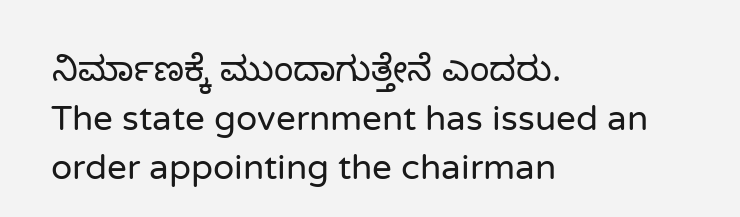ನಿರ್ಮಾಣಕ್ಕೆ ಮುಂದಾಗುತ್ತೇನೆ ಎಂದರು.
The state government has issued an order appointing the chairman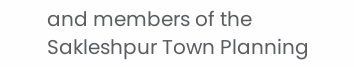and members of the Sakleshpur Town Planning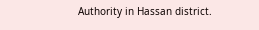Authority in Hassan district.